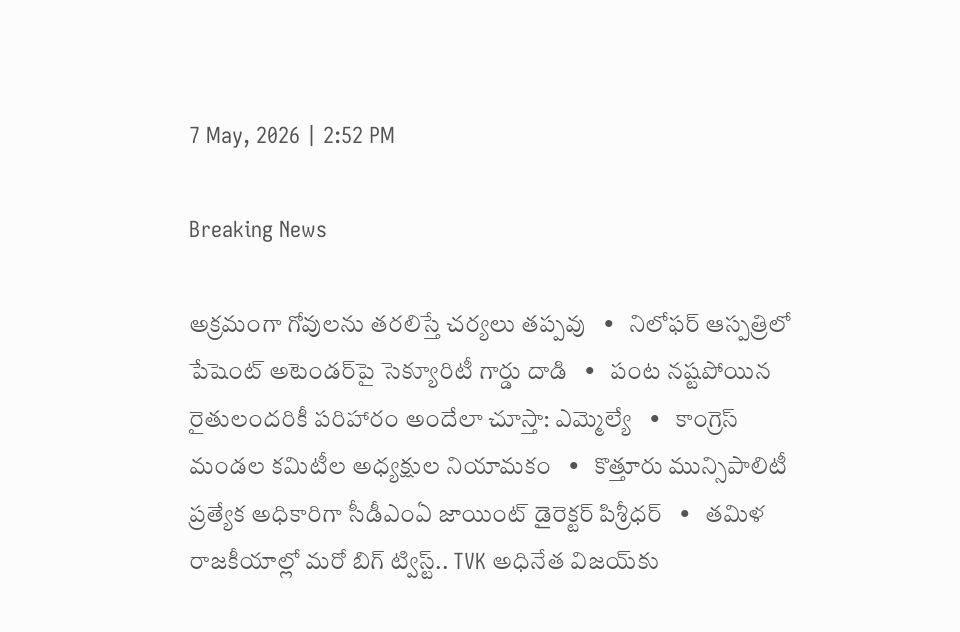7 May, 2026 | 2:52 PM

Breaking News

అక్రమంగా గోవులను తరలిస్తే చర్యలు తప్పవు   •   నిలోఫర్ ఆస్పత్రిలో పేషెంట్ అటెండర్‌పై సెక్యూరిటీ గార్డు దాడి   •   పంట నష్టపోయిన రైతులందరికీ పరిహారం అందేలా చూస్తా: ఎమ్మెల్యే   •   కాంగ్రెస్ మండల కమిటీల అధ్యక్షుల నియామకం   •   కొత్తూరు మున్సిపాలిటీ ప్రత్యేక అధికారిగా సీడీఎంఏ జాయింట్ డైరెక్టర్ పిశ్రీధర్   •   తమిళ రాజకీయాల్లో మరో బిగ్ ట్విస్ట్.. TVK అధినేత విజయ్‌కు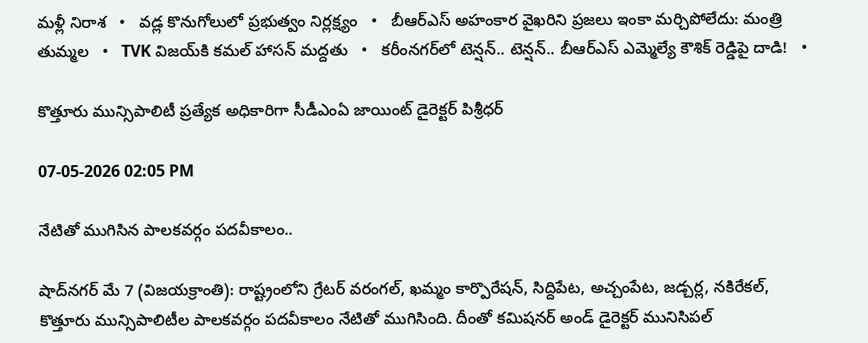మళ్లీ నిరాశ   •   వడ్ల కొనుగోలులో ప్రభుత్వం నిర్లక్ష్యం   •   బీఆర్ఎస్ అహంకార వైఖరిని ప్రజలు ఇంకా మర్చిపోలేదు: మంత్రి తుమ్మల   •   TVK విజయ్‌కి కమల్ హాసన్ మద్దతు   •   కరీంనగర్‌లో టెన్షన్.. టెన్షన్.. బీఆర్‌ఎస్‌ ఎమ్మెల్యే కౌశిక్‌ రెడ్డిపై దాడి!   •

కొత్తూరు మున్సిపాలిటీ ప్రత్యేక అధికారిగా సీడీఎంఏ జాయింట్ డైరెక్టర్ పిశ్రీధర్

07-05-2026 02:05 PM

నేటితో ముగిసిన పాలకవర్గం పదవీకాలం..

షాద్‌నగర్ మే 7 (విజయక్రాంతి): రాష్ట్రంలోని గ్రేటర్ వరంగల్, ఖమ్మం కార్పొరేషన్, సిద్దిపేట, అచ్చంపేట, జడ్చర్ల, నకిరేకల్, కొత్తూరు మున్సిపాలిటీల పాలకవర్గం పదవీకాలం నేటితో ముగిసింది. దీంతో కమిషనర్ అండ్ డైరెక్టర్ మునిసిపల్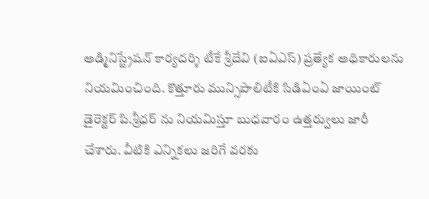అడ్మినిస్ట్రేషన్ కార్యదర్శి టీకే శ్రీదేవి (ఐఏఎస్) ప్రత్యేక అధికారులను నియమించింది. కొత్తూరు మున్సిపాలిటీకి సిడిఏంఏ జాయింట్ డైరెక్టర్ పి.శ్రీధర్ ను నియమిస్తూ బుధవారం ఉత్తర్వులు జారీ చేశారు. వీటికి ఎన్నికలు జరిగే వరకు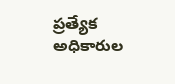ప్రత్యేక అధికారుల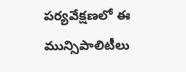పర్యవేక్షణలో ఈ మున్సిపాలిటీలు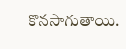కొనసాగుతాయి.